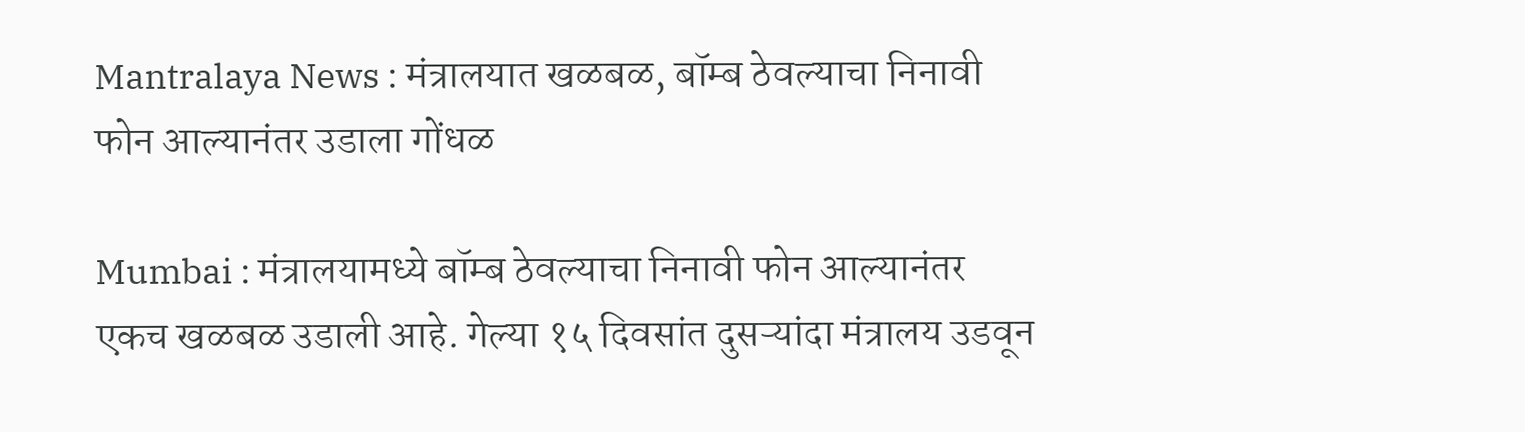Mantralaya News : मंत्रालयात खळबळ, बॉम्ब ठेवल्याचा निनावी फोन आल्यानंतर उडाला गोंधळ

Mumbai : मंत्रालयामध्ये बॉम्ब ठेवल्याचा निनावी फोन आल्यानंतर एकच खळबळ उडाली आहे. गेल्या १५ दिवसांत दुसऱ्यांदा मंत्रालय उडवून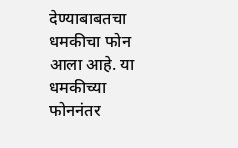देण्याबाबतचा धमकीचा फोन आला आहे. या धमकीच्या फोननंतर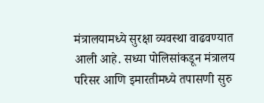मंत्रालयामध्ये सुरक्षा व्यवस्था वाढवण्यात आली आहे. सध्या पोलिसांकडून मंत्रालय परिसर आणि इमारतीमध्ये तपासणी सुरु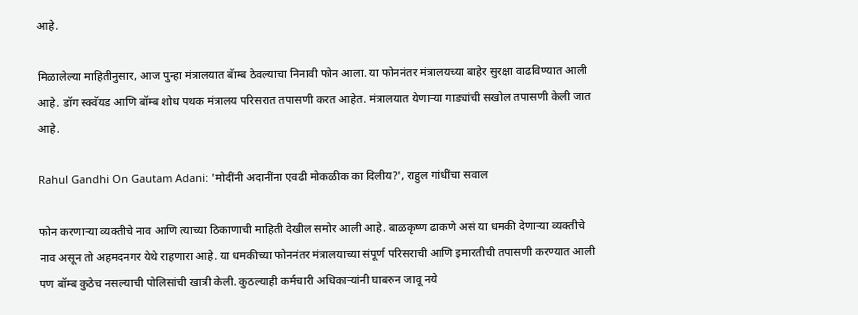आहे.

मिळालेल्या माहितीनुसार, आज पुन्हा मंत्रालयात बॅाम्ब ठेवल्याचा निनावी फोन आला. या फोननंतर मंत्रालयच्या बाहेर सुरक्षा वाढविण्यात आली आहे. डॉग स्क्वॅयड आणि बॉम्ब शोध पथक मंत्रालय परिसरात तपासणी करत आहेत. मंत्रालयात येणाऱ्या गाड्यांची सखोल तपासणी केली जात आहे.

Rahul Gandhi On Gautam Adani: 'मोदींनी अदानींना एवढी मोकळीक का दिलीय?', राहुल गांधींचा सवाल

फोन करणाऱ्या व्यक्तीचे नाव आणि त्याच्या ठिकाणाची माहिती देखील समोर आली आहे. बाळकृष्ण ढाकणे असं या धमकी देणाऱ्या व्यक्तीचे नाव असून तो अहमदनगर येथे राहणारा आहे. या धमकीच्या फोननंतर मंत्रालयाच्या संपूर्ण परिसराची आणि इमारतीची तपासणी करण्यात आली पण बॉम्ब कुठेच नसल्याची पोलिसांची खात्री केली. कुठल्याही कर्मचारी अधिकाऱ्यांनी घाबरुन जावू नये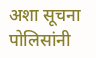अशा सूचना पोलिसांनी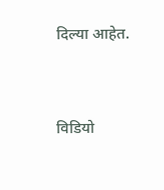दिल्या आहेत.



विडियो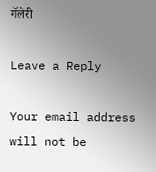गॅलेरी

Leave a Reply

Your email address will not be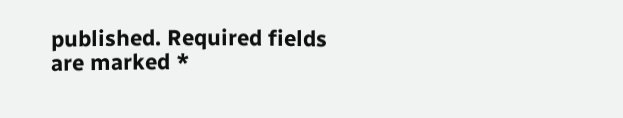published. Required fields are marked *